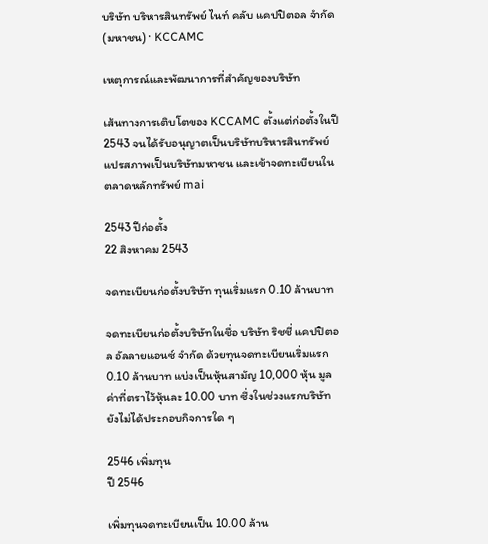บริษัท บริหารสินทรัพย์ ไนท์ คลับ แคปปิตอล จำกัด (มหาชน) · KCCAMC

เหตุการณ์และพัฒนาการที่สำคัญของบริษัท

เส้นทางการเติบโตของ KCCAMC ตั้งแต่ก่อตั้งในปี 2543 จนได้รับอนุญาตเป็นบริษัทบริหารสินทรัพย์ แปรสภาพเป็นบริษัทมหาชน และเข้าจดทะเบียนในตลาดหลักทรัพย์ mai

2543 ปีก่อตั้ง
22 สิงหาคม 2543

จดทะเบียนก่อตั้งบริษัท ทุนเริ่มแรก 0.10 ล้านบาท

จดทะเบียนก่อตั้งบริษัทในชื่อ บริษัท ริชชี่ แคปปิตอล อัลลายแอนซ์ จำกัด ด้วยทุนจดทะเบียนเริ่มแรก 0.10 ล้านบาท แบ่งเป็นหุ้นสามัญ 10,000 หุ้น มูลค่าที่ตราไว้หุ้นละ 10.00 บาท ซึ่งในช่วงแรกบริษัทยังไม่ได้ประกอบกิจการใด ๆ

2546 เพิ่มทุน
ปี 2546

เพิ่มทุนจดทะเบียนเป็น 10.00 ล้าน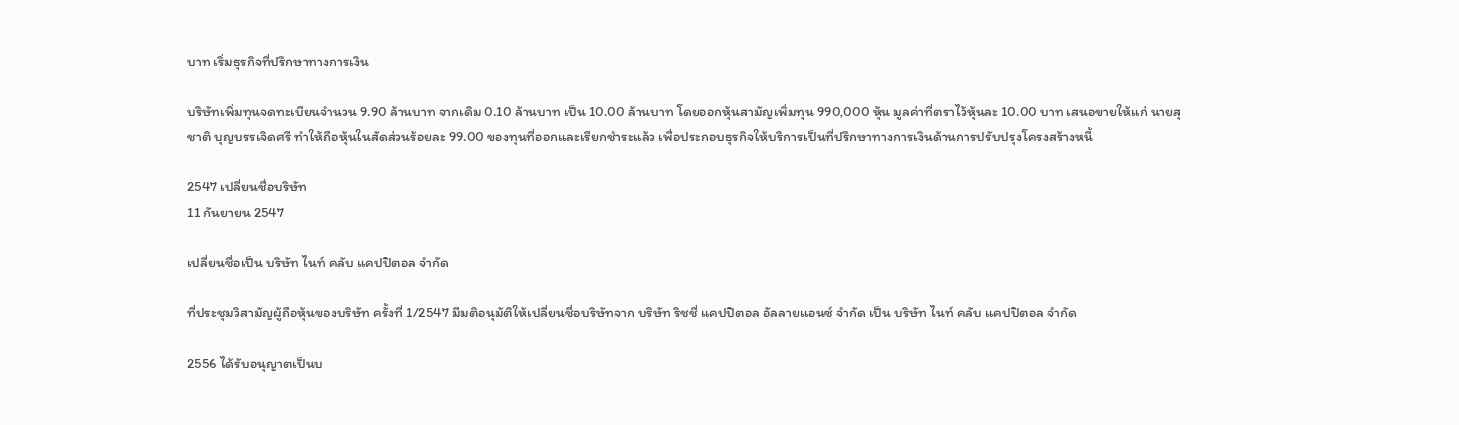บาท เริ่มธุรกิจที่ปรึกษาทางการเงิน

บริษัทเพิ่มทุนจดทะเบียนจำนวน 9.90 ล้านบาท จากเดิม 0.10 ล้านบาท เป็น 10.00 ล้านบาท โดยออกหุ้นสามัญเพิ่มทุน 990,000 หุ้น มูลค่าที่ตราไว้หุ้นละ 10.00 บาท เสนอขายให้แก่ นายสุชาติ บุญบรรเจิดศรี ทำให้ถือหุ้นในสัดส่วนร้อยละ 99.00 ของทุนที่ออกและเรียกชำระแล้ว เพื่อประกอบธุรกิจให้บริการเป็นที่ปรึกษาทางการเงินด้านการปรับปรุงโครงสร้างหนี้

2547 เปลี่ยนชื่อบริษัท
11 กันยายน 2547

เปลี่ยนชื่อเป็น บริษัท ไนท์ คลับ แคปปิตอล จำกัด

ที่ประชุมวิสามัญผู้ถือหุ้นของบริษัท ครั้งที่ 1/2547 มีมติอนุมัติให้เปลี่ยนชื่อบริษัทจาก บริษัท ริชชี่ แคปปิตอล อัลลายแอนซ์ จำกัด เป็น บริษัท ไนท์ คลับ แคปปิตอล จำกัด

2556 ได้รับอนุญาตเป็นบ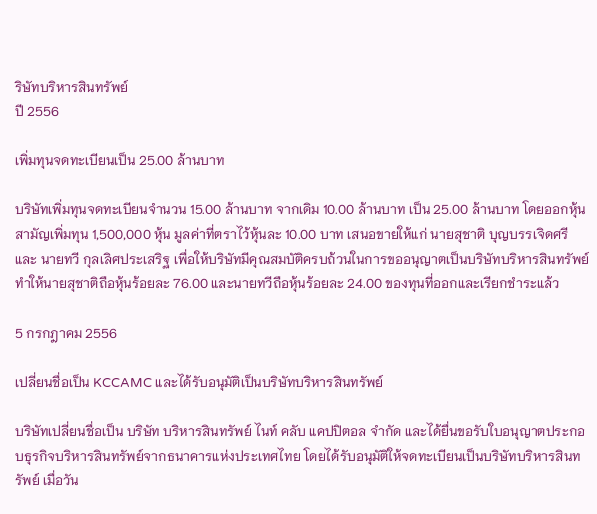ริษัทบริหารสินทรัพย์
ปี 2556

เพิ่มทุนจดทะเบียนเป็น 25.00 ล้านบาท

บริษัทเพิ่มทุนจดทะเบียนจำนวน 15.00 ล้านบาท จากเดิม 10.00 ล้านบาท เป็น 25.00 ล้านบาท โดยออกหุ้นสามัญเพิ่มทุน 1,500,000 หุ้น มูลค่าที่ตราไว้หุ้นละ 10.00 บาท เสนอขายให้แก่ นายสุชาติ บุญบรรเจิดศรี และ นายทวี กุลเลิศประเสริฐ เพื่อให้บริษัทมีคุณสมบัติครบถ้วนในการขออนุญาตเป็นบริษัทบริหารสินทรัพย์ ทำให้นายสุชาติถือหุ้นร้อยละ 76.00 และนายทวีถือหุ้นร้อยละ 24.00 ของทุนที่ออกและเรียกชำระแล้ว

5 กรกฎาคม 2556

เปลี่ยนชื่อเป็น KCCAMC และได้รับอนุมัติเป็นบริษัทบริหารสินทรัพย์

บริษัทเปลี่ยนชื่อเป็น บริษัท บริหารสินทรัพย์ ไนท์ คลับ แคปปิตอล จำกัด และได้ยื่นขอรับใบอนุญาตประกอบธุรกิจบริหารสินทรัพย์จากธนาคารแห่งประเทศไทย โดยได้รับอนุมัติให้จดทะเบียนเป็นบริษัทบริหารสินทรัพย์ เมื่อวัน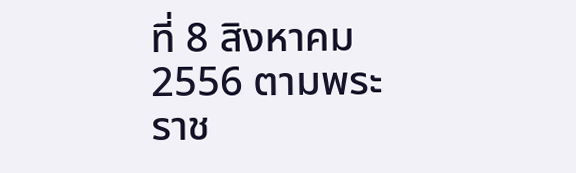ที่ 8 สิงหาคม 2556 ตามพระราช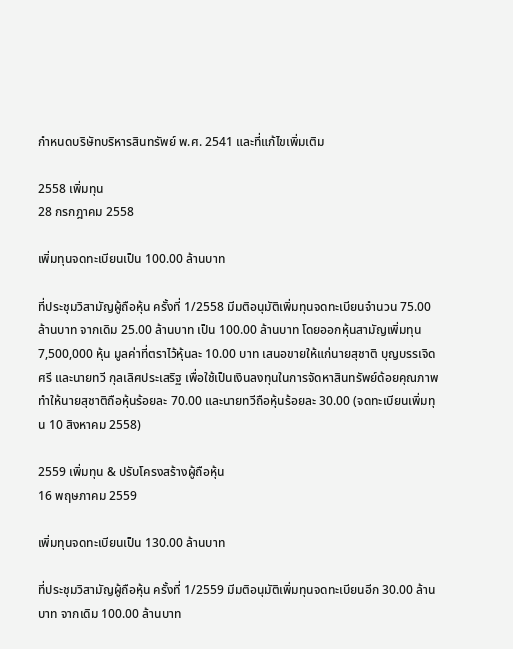กำหนดบริษัทบริหารสินทรัพย์ พ.ศ. 2541 และที่แก้ไขเพิ่มเติม

2558 เพิ่มทุน
28 กรกฎาคม 2558

เพิ่มทุนจดทะเบียนเป็น 100.00 ล้านบาท

ที่ประชุมวิสามัญผู้ถือหุ้น ครั้งที่ 1/2558 มีมติอนุมัติเพิ่มทุนจดทะเบียนจำนวน 75.00 ล้านบาท จากเดิม 25.00 ล้านบาท เป็น 100.00 ล้านบาท โดยออกหุ้นสามัญเพิ่มทุน 7,500,000 หุ้น มูลค่าที่ตราไว้หุ้นละ 10.00 บาท เสนอขายให้แก่นายสุชาติ บุญบรรเจิดศรี และนายทวี กุลเลิศประเสริฐ เพื่อใช้เป็นเงินลงทุนในการจัดหาสินทรัพย์ด้อยคุณภาพ ทำให้นายสุชาติถือหุ้นร้อยละ 70.00 และนายทวีถือหุ้นร้อยละ 30.00 (จดทะเบียนเพิ่มทุน 10 สิงหาคม 2558)

2559 เพิ่มทุน & ปรับโครงสร้างผู้ถือหุ้น
16 พฤษภาคม 2559

เพิ่มทุนจดทะเบียนเป็น 130.00 ล้านบาท

ที่ประชุมวิสามัญผู้ถือหุ้น ครั้งที่ 1/2559 มีมติอนุมัติเพิ่มทุนจดทะเบียนอีก 30.00 ล้านบาท จากเดิม 100.00 ล้านบาท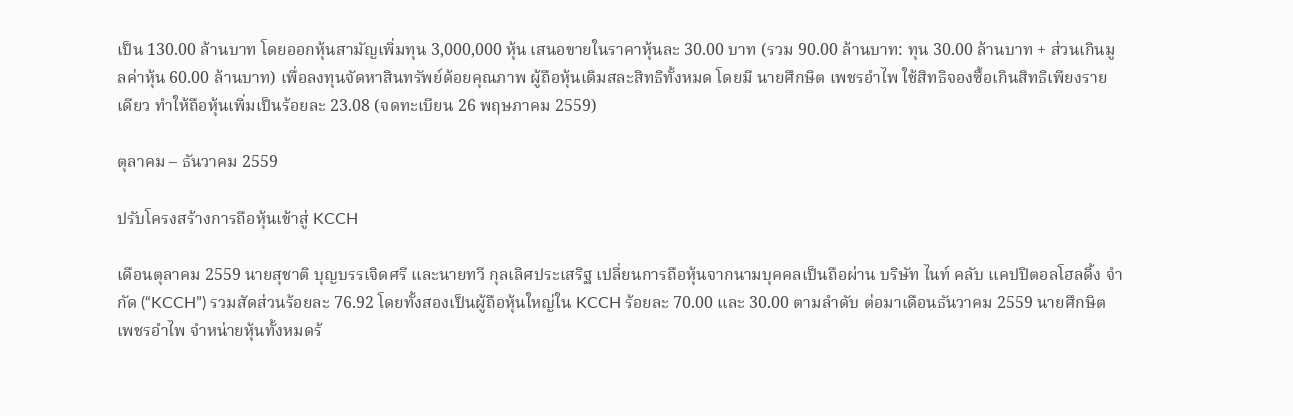เป็น 130.00 ล้านบาท โดยออกหุ้นสามัญเพิ่มทุน 3,000,000 หุ้น เสนอขายในราคาหุ้นละ 30.00 บาท (รวม 90.00 ล้านบาท: ทุน 30.00 ล้านบาท + ส่วนเกินมูลค่าหุ้น 60.00 ล้านบาท) เพื่อลงทุนจัดหาสินทรัพย์ด้อยคุณภาพ ผู้ถือหุ้นเดิมสละสิทธิทั้งหมด โดยมี นายศึกษิต เพชรอำไพ ใช้สิทธิจองซื้อเกินสิทธิเพียงรายเดียว ทำให้ถือหุ้นเพิ่มเป็นร้อยละ 23.08 (จดทะเบียน 26 พฤษภาคม 2559)

ตุลาคม – ธันวาคม 2559

ปรับโครงสร้างการถือหุ้นเข้าสู่ KCCH

เดือนตุลาคม 2559 นายสุชาติ บุญบรรเจิดศรี และนายทวี กุลเลิศประเสริฐ เปลี่ยนการถือหุ้นจากนามบุคคลเป็นถือผ่าน บริษัท ไนท์ คลับ แคปปิตอลโฮลดิ้ง จำกัด (“KCCH”) รวมสัดส่วนร้อยละ 76.92 โดยทั้งสองเป็นผู้ถือหุ้นใหญ่ใน KCCH ร้อยละ 70.00 และ 30.00 ตามลำดับ ต่อมาเดือนธันวาคม 2559 นายศึกษิต เพชรอำไพ จำหน่ายหุ้นทั้งหมดร้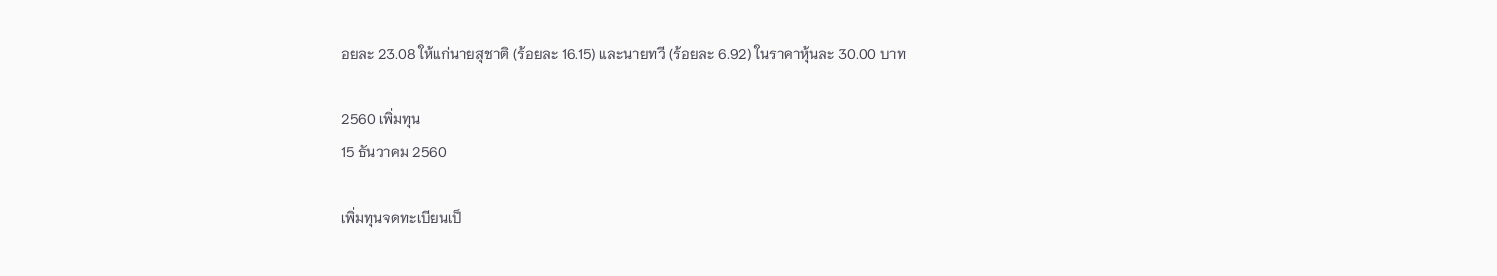อยละ 23.08 ให้แก่นายสุชาติ (ร้อยละ 16.15) และนายทวี (ร้อยละ 6.92) ในราคาหุ้นละ 30.00 บาท

2560 เพิ่มทุน
15 ธันวาคม 2560

เพิ่มทุนจดทะเบียนเป็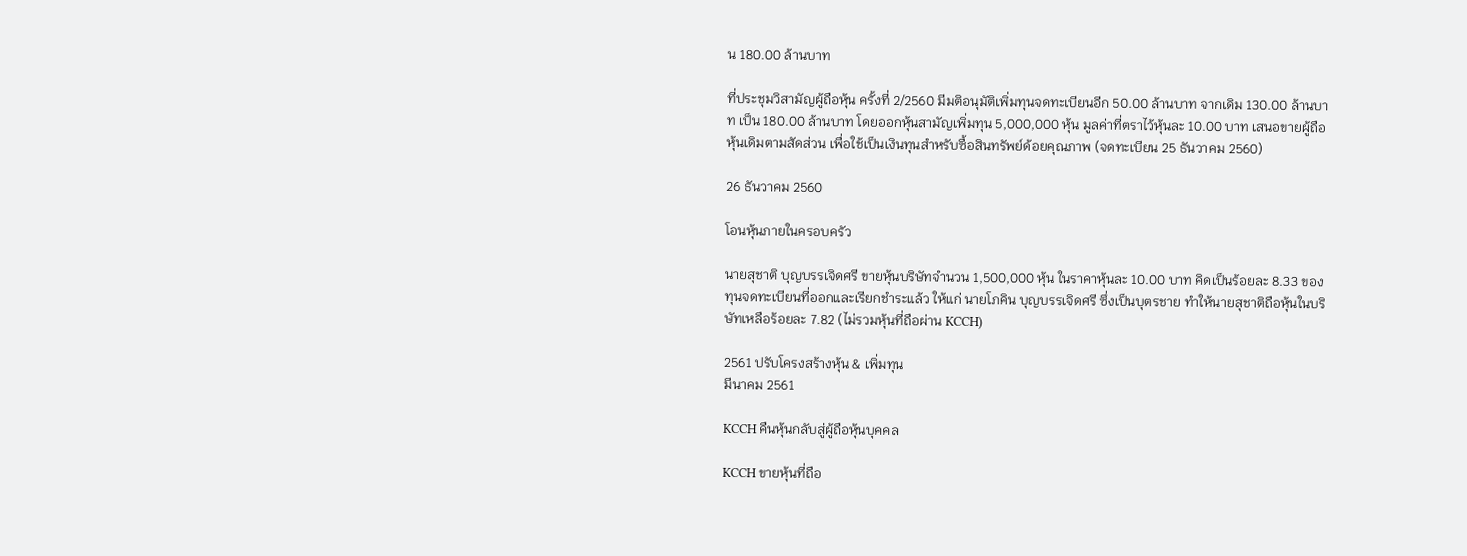น 180.00 ล้านบาท

ที่ประชุมวิสามัญผู้ถือหุ้น ครั้งที่ 2/2560 มีมติอนุมัติเพิ่มทุนจดทะเบียนอีก 50.00 ล้านบาท จากเดิม 130.00 ล้านบาท เป็น 180.00 ล้านบาท โดยออกหุ้นสามัญเพิ่มทุน 5,000,000 หุ้น มูลค่าที่ตราไว้หุ้นละ 10.00 บาท เสนอขายผู้ถือหุ้นเดิมตามสัดส่วน เพื่อใช้เป็นเงินทุนสำหรับซื้อสินทรัพย์ด้อยคุณภาพ (จดทะเบียน 25 ธันวาคม 2560)

26 ธันวาคม 2560

โอนหุ้นภายในครอบครัว

นายสุชาติ บุญบรรเจิดศรี ขายหุ้นบริษัทจำนวน 1,500,000 หุ้น ในราคาหุ้นละ 10.00 บาท คิดเป็นร้อยละ 8.33 ของทุนจดทะเบียนที่ออกและเรียกชำระแล้ว ให้แก่ นายโภคิน บุญบรรเจิดศรี ซึ่งเป็นบุตรชาย ทำให้นายสุชาติถือหุ้นในบริษัทเหลือร้อยละ 7.82 (ไม่รวมหุ้นที่ถือผ่าน KCCH)

2561 ปรับโครงสร้างหุ้น & เพิ่มทุน
มีนาคม 2561

KCCH คืนหุ้นกลับสู่ผู้ถือหุ้นบุคคล

KCCH ขายหุ้นที่ถือ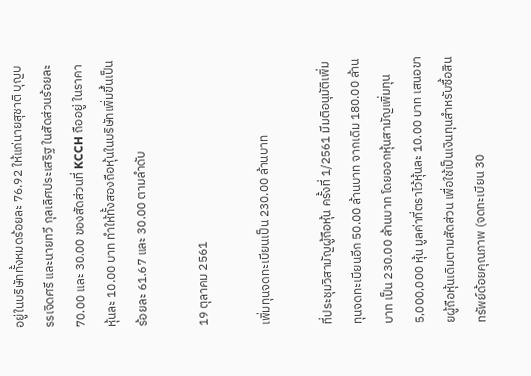อยู่ในบริษัททั้งหมดร้อยละ 76.92 ให้แก่นายสุชาติ บุญบรรเจิดศรี และนายทวี กุลเลิศประเสริฐ ในสัดส่วนร้อยละ 70.00 และ 30.00 ของสัดส่วนที่ KCCH ถืออยู่ ในราคาหุ้นละ 10.00 บาท ทำให้ทั้งสองถือหุ้นในบริษัทเพิ่มขึ้นเป็นร้อยละ 61.67 และ 30.00 ตามลำดับ

19 ตุลาคม 2561

เพิ่มทุนจดทะเบียนเป็น 230.00 ล้านบาท

ที่ประชุมวิสามัญผู้ถือหุ้น ครั้งที่ 1/2561 มีมติอนุมัติเพิ่มทุนจดทะเบียนอีก 50.00 ล้านบาท จากเดิม 180.00 ล้านบาท เป็น 230.00 ล้านบาท โดยออกหุ้นสามัญเพิ่มทุน 5,000,000 หุ้น มูลค่าที่ตราไว้หุ้นละ 10.00 บาท เสนอขายผู้ถือหุ้นเดิมตามสัดส่วน เพื่อใช้เป็นเงินทุนสำหรับซื้อสินทรัพย์ด้อยคุณภาพ (จดทะเบียน 30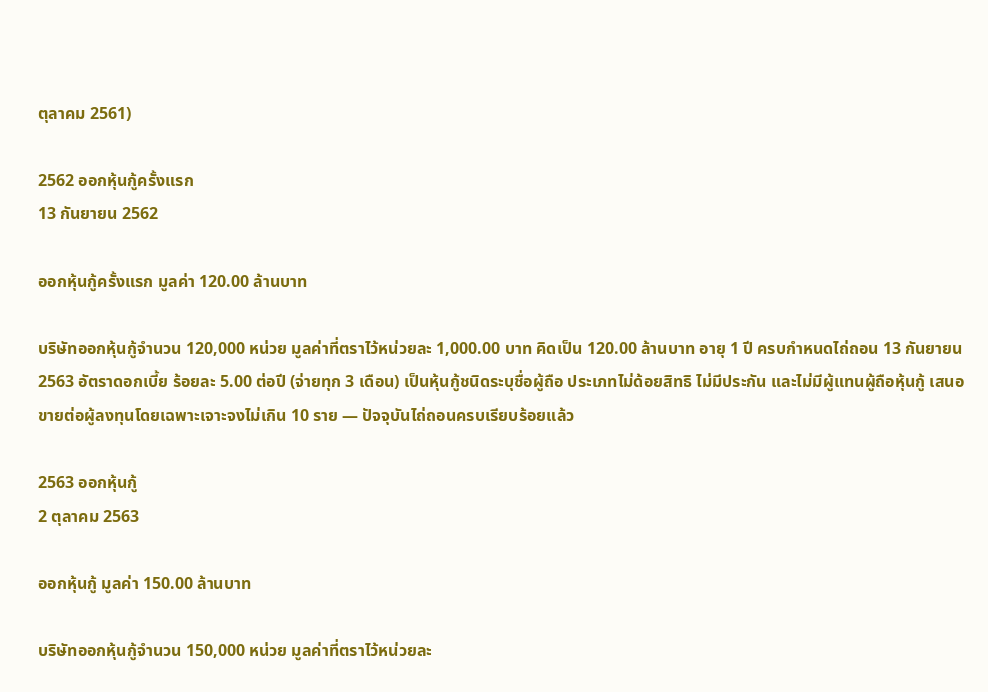ตุลาคม 2561)

2562 ออกหุ้นกู้ครั้งแรก
13 กันยายน 2562

ออกหุ้นกู้ครั้งแรก มูลค่า 120.00 ล้านบาท

บริษัทออกหุ้นกู้จำนวน 120,000 หน่วย มูลค่าที่ตราไว้หน่วยละ 1,000.00 บาท คิดเป็น 120.00 ล้านบาท อายุ 1 ปี ครบกำหนดไถ่ถอน 13 กันยายน 2563 อัตราดอกเบี้ย ร้อยละ 5.00 ต่อปี (จ่ายทุก 3 เดือน) เป็นหุ้นกู้ชนิดระบุชื่อผู้ถือ ประเภทไม่ด้อยสิทธิ ไม่มีประกัน และไม่มีผู้แทนผู้ถือหุ้นกู้ เสนอขายต่อผู้ลงทุนโดยเฉพาะเจาะจงไม่เกิน 10 ราย — ปัจจุบันไถ่ถอนครบเรียบร้อยแล้ว

2563 ออกหุ้นกู้
2 ตุลาคม 2563

ออกหุ้นกู้ มูลค่า 150.00 ล้านบาท

บริษัทออกหุ้นกู้จำนวน 150,000 หน่วย มูลค่าที่ตราไว้หน่วยละ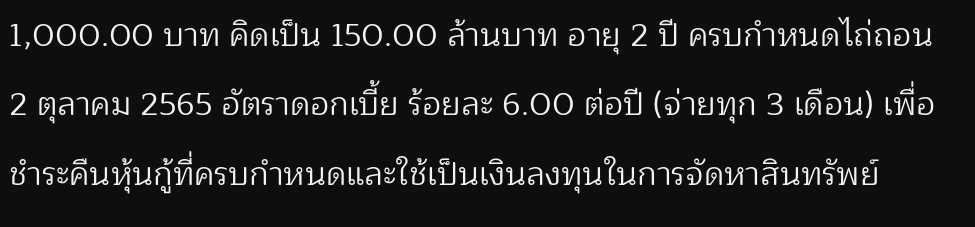1,000.00 บาท คิดเป็น 150.00 ล้านบาท อายุ 2 ปี ครบกำหนดไถ่ถอน 2 ตุลาคม 2565 อัตราดอกเบี้ย ร้อยละ 6.00 ต่อปี (จ่ายทุก 3 เดือน) เพื่อชำระคืนหุ้นกู้ที่ครบกำหนดและใช้เป็นเงินลงทุนในการจัดหาสินทรัพย์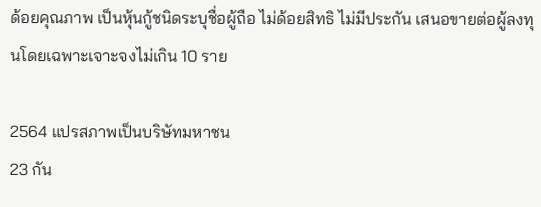ด้อยคุณภาพ เป็นหุ้นกู้ชนิดระบุชื่อผู้ถือ ไม่ด้อยสิทธิ ไม่มีประกัน เสนอขายต่อผู้ลงทุนโดยเฉพาะเจาะจงไม่เกิน 10 ราย

2564 แปรสภาพเป็นบริษัทมหาชน
23 กัน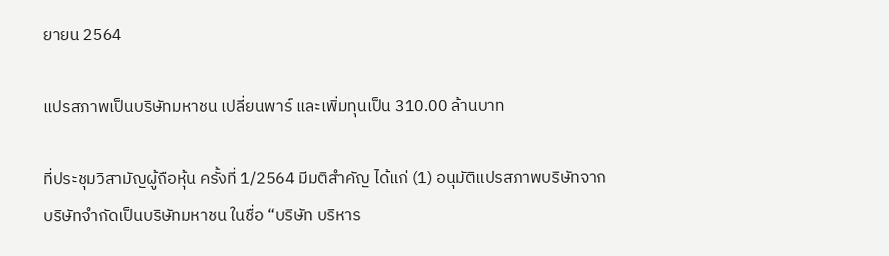ยายน 2564

แปรสภาพเป็นบริษัทมหาชน เปลี่ยนพาร์ และเพิ่มทุนเป็น 310.00 ล้านบาท

ที่ประชุมวิสามัญผู้ถือหุ้น ครั้งที่ 1/2564 มีมติสำคัญ ได้แก่ (1) อนุมัติแปรสภาพบริษัทจากบริษัทจำกัดเป็นบริษัทมหาชน ในชื่อ “บริษัท บริหาร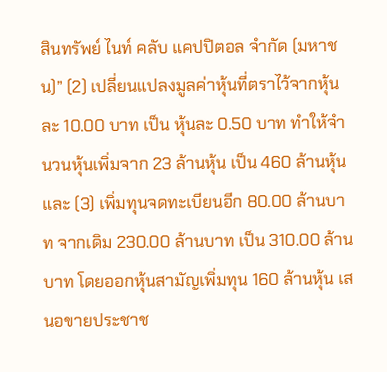สินทรัพย์ ไนท์ คลับ แคปปิตอล จำกัด (มหาชน)” (2) เปลี่ยนแปลงมูลค่าหุ้นที่ตราไว้จากหุ้นละ 10.00 บาท เป็น หุ้นละ 0.50 บาท ทำให้จำนวนหุ้นเพิ่มจาก 23 ล้านหุ้น เป็น 460 ล้านหุ้น และ (3) เพิ่มทุนจดทะเบียนอีก 80.00 ล้านบาท จากเดิม 230.00 ล้านบาท เป็น 310.00 ล้านบาท โดยออกหุ้นสามัญเพิ่มทุน 160 ล้านหุ้น เสนอขายประชาช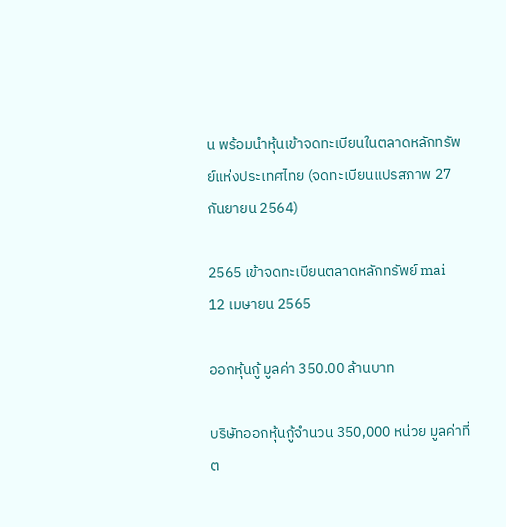น พร้อมนำหุ้นเข้าจดทะเบียนในตลาดหลักทรัพย์แห่งประเทศไทย (จดทะเบียนแปรสภาพ 27 กันยายน 2564)

2565 เข้าจดทะเบียนตลาดหลักทรัพย์ mai
12 เมษายน 2565

ออกหุ้นกู้ มูลค่า 350.00 ล้านบาท

บริษัทออกหุ้นกู้จำนวน 350,000 หน่วย มูลค่าที่ต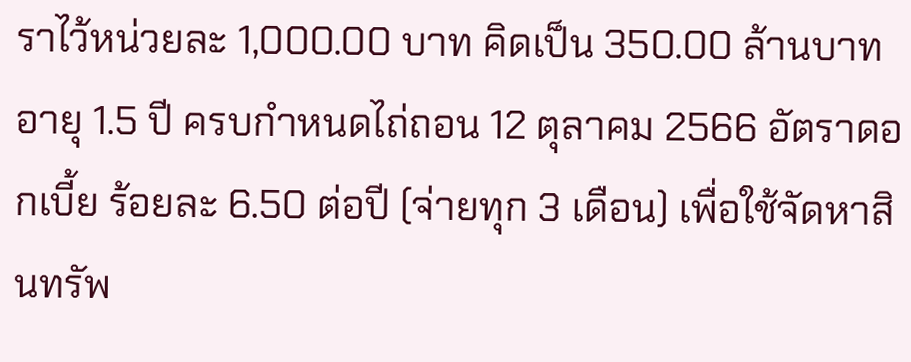ราไว้หน่วยละ 1,000.00 บาท คิดเป็น 350.00 ล้านบาท อายุ 1.5 ปี ครบกำหนดไถ่ถอน 12 ตุลาคม 2566 อัตราดอกเบี้ย ร้อยละ 6.50 ต่อปี (จ่ายทุก 3 เดือน) เพื่อใช้จัดหาสินทรัพ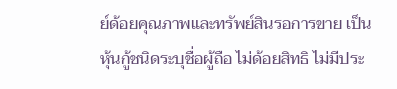ย์ด้อยคุณภาพและทรัพย์สินรอการขาย เป็นหุ้นกู้ชนิดระบุชื่อผู้ถือ ไม่ด้อยสิทธิ ไม่มีประ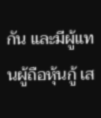กัน และมีผู้แทนผู้ถือหุ้นกู้ เส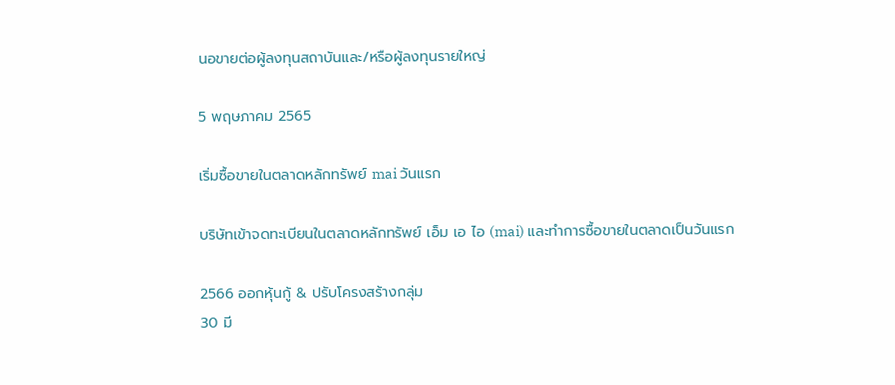นอขายต่อผู้ลงทุนสถาบันและ/หรือผู้ลงทุนรายใหญ่

5 พฤษภาคม 2565

เริ่มซื้อขายในตลาดหลักทรัพย์ mai วันแรก

บริษัทเข้าจดทะเบียนในตลาดหลักทรัพย์ เอ็ม เอ ไอ (mai) และทำการซื้อขายในตลาดเป็นวันแรก

2566 ออกหุ้นกู้ & ปรับโครงสร้างกลุ่ม
30 มี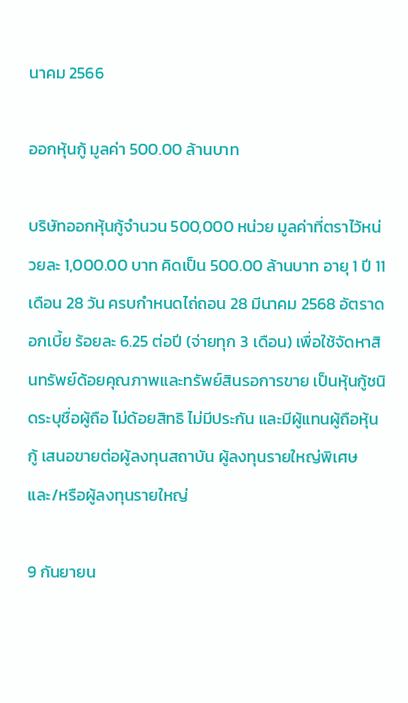นาคม 2566

ออกหุ้นกู้ มูลค่า 500.00 ล้านบาท

บริษัทออกหุ้นกู้จำนวน 500,000 หน่วย มูลค่าที่ตราไว้หน่วยละ 1,000.00 บาท คิดเป็น 500.00 ล้านบาท อายุ 1 ปี 11 เดือน 28 วัน ครบกำหนดไถ่ถอน 28 มีนาคม 2568 อัตราดอกเบี้ย ร้อยละ 6.25 ต่อปี (จ่ายทุก 3 เดือน) เพื่อใช้จัดหาสินทรัพย์ด้อยคุณภาพและทรัพย์สินรอการขาย เป็นหุ้นกู้ชนิดระบุชื่อผู้ถือ ไม่ด้อยสิทธิ ไม่มีประกัน และมีผู้แทนผู้ถือหุ้นกู้ เสนอขายต่อผู้ลงทุนสถาบัน ผู้ลงทุนรายใหญ่พิเศษ และ/หรือผู้ลงทุนรายใหญ่

9 กันยายน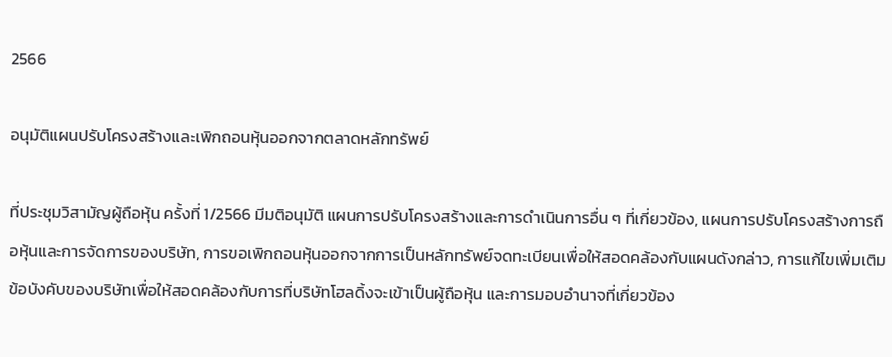2566

อนุมัติแผนปรับโครงสร้างและเพิกถอนหุ้นออกจากตลาดหลักทรัพย์

ที่ประชุมวิสามัญผู้ถือหุ้น ครั้งที่ 1/2566 มีมติอนุมัติ แผนการปรับโครงสร้างและการดำเนินการอื่น ๆ ที่เกี่ยวข้อง, แผนการปรับโครงสร้างการถือหุ้นและการจัดการของบริษัท, การขอเพิกถอนหุ้นออกจากการเป็นหลักทรัพย์จดทะเบียนเพื่อให้สอดคล้องกับแผนดังกล่าว, การแก้ไขเพิ่มเติมข้อบังคับของบริษัทเพื่อให้สอดคล้องกับการที่บริษัทโฮลดิ้งจะเข้าเป็นผู้ถือหุ้น และการมอบอำนาจที่เกี่ยวข้อง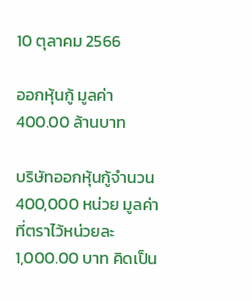10 ตุลาคม 2566

ออกหุ้นกู้ มูลค่า 400.00 ล้านบาท

บริษัทออกหุ้นกู้จำนวน 400,000 หน่วย มูลค่าที่ตราไว้หน่วยละ 1,000.00 บาท คิดเป็น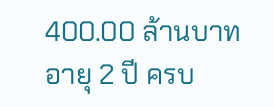400.00 ล้านบาท อายุ 2 ปี ครบ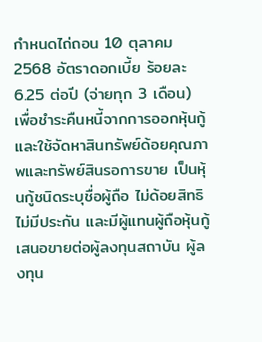กำหนดไถ่ถอน 10 ตุลาคม 2568 อัตราดอกเบี้ย ร้อยละ 6.25 ต่อปี (จ่ายทุก 3 เดือน) เพื่อชำระคืนหนี้จากการออกหุ้นกู้และใช้จัดหาสินทรัพย์ด้อยคุณภาพและทรัพย์สินรอการขาย เป็นหุ้นกู้ชนิดระบุชื่อผู้ถือ ไม่ด้อยสิทธิ ไม่มีประกัน และมีผู้แทนผู้ถือหุ้นกู้ เสนอขายต่อผู้ลงทุนสถาบัน ผู้ลงทุน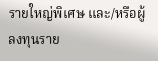รายใหญ่พิเศษ และ/หรือผู้ลงทุนราย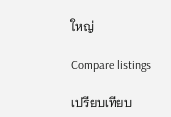ใหญ่

Compare listings

เปรียบเทียบ